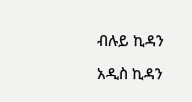ብሉይ ኪዳን

አዲስ ኪዳን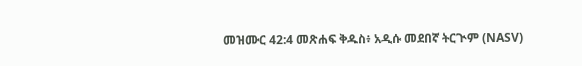መዝሙር 42:4 መጽሐፍ ቅዱስ፥ አዲሱ መደበኛ ትርጒም (NASV)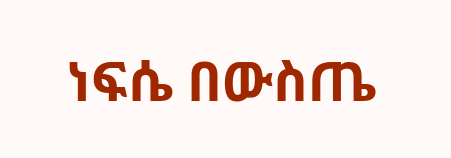ነፍሴ በውስጤ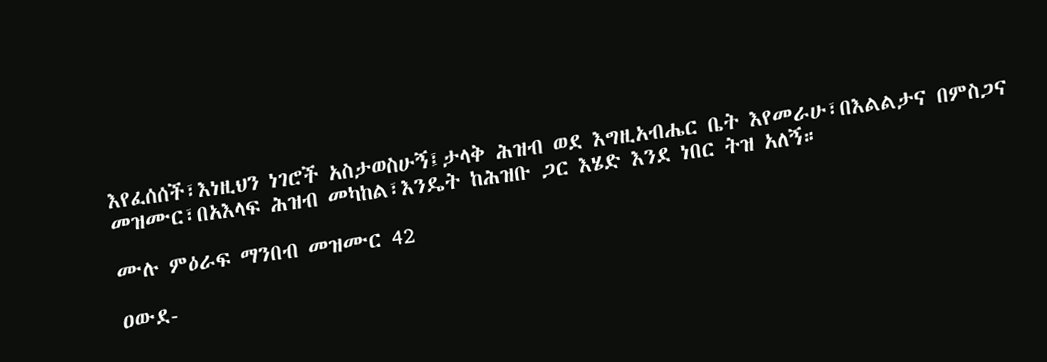እየፈሰሰች፣እነዚህን ነገሮች አስታወስሁኝ፤ታላቅ ሕዝብ ወደ እግዚአብሔር ቤት እየመራሁ፣በእልልታና በምስጋና መዝሙር፣በአእላፍ ሕዝብ መካከል፣እንዴት ከሕዝቡ ጋር እሄድ እንደ ነበር ትዝ አለኝ።

ሙሉ ምዕራፍ ማንበብ መዝሙር 42

ዐውደ-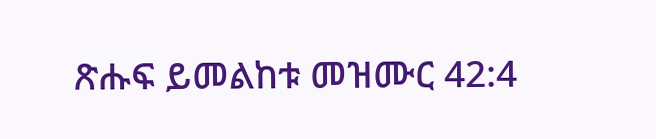ጽሑፍ ይመልከቱ መዝሙር 42:4